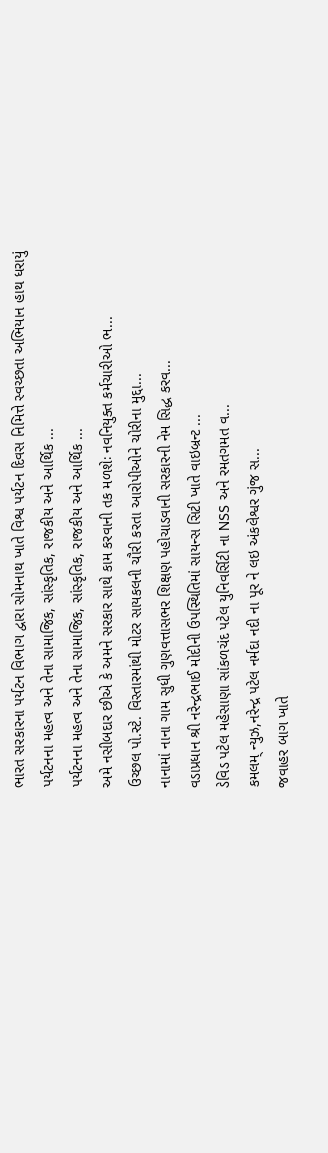ભારત સરકારના પર્યટન વિભાગ દ્વારા સોમનાથ ખાતે વિશ્વ પર્યટન દિવસ નિમિત્તે સ્વચ્છતા અભિયાન હાથ ધરાયું
પર્યટનના મહત્વ અને તેના સામાજિક, સાંસ્કૃતિક, રાજકીય અને આર્થિક ...
પર્યટનના મહત્વ અને તેના સામાજિક, સાંસ્કૃતિક, રાજકીય અને આર્થિક ...
અમે નસીબદાર છીએ કે અમને સરકાર સાથે કામ કરવાની તક મળશેઃ નવનિયુક્ત કર્મચારીઓ ભ...
ઉચ્છલ પો.સ્ટે. વિસ્તારમાંથી મોટર સાયકલની ચૌરી કરતા આરોપીઓને ચોરીના મુદ્દા...
નાનામાં નાના ગામ સુધી ગુણવત્તાસભર શિક્ષણ પહોચાડવાની સરકારની નેમ સિદ્ધ કરવ...
વડાપ્રધાન શ્રી નરેન્દ્રભાઈ મોદીની ઉપસ્થિતિમાં સાયન્સ સિટી ખાતે વાઇબ્રન્ટ ...
ડેવિડ પટેલ મહેસાણા સાંકળચંદ પટેલ યુનિવર્સિટી ના NSS અને રમતગમત વ...
કમલમ્ ન્યુઝ,નરેન્દ્ર પટેલ નર્મદા નદી ના પૂર ને લઇ અંકલેશ્વર ગુંજ સ...
જવાહર બાગ ખાતે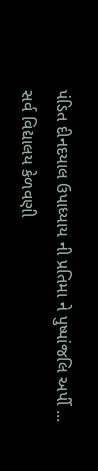પંડિત દીનદયાલ ઉપાધ્યાય ની પ્રતિમા ને પુષ્પાંજલિ અર્પી ...
સર્વ વિદ્યાલય કેળવણી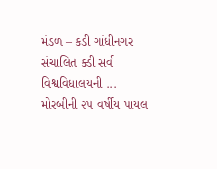મંડળ – કડી ગાંધીનગર સંચાલિત ક્ડી સર્વ વિશ્વવિધાલયની ...
મોરબીની ૨૫ વર્ષીય પાયલ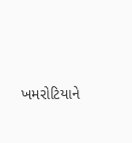ખમરોટિયાને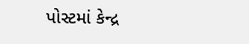પોસ્ટમાં કેન્દ્ર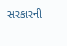સરકારની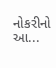નોકરીનો આ...